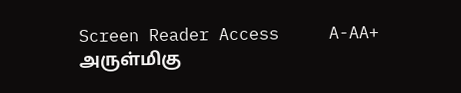Screen Reader Access     A-AA+
அருள்மிகு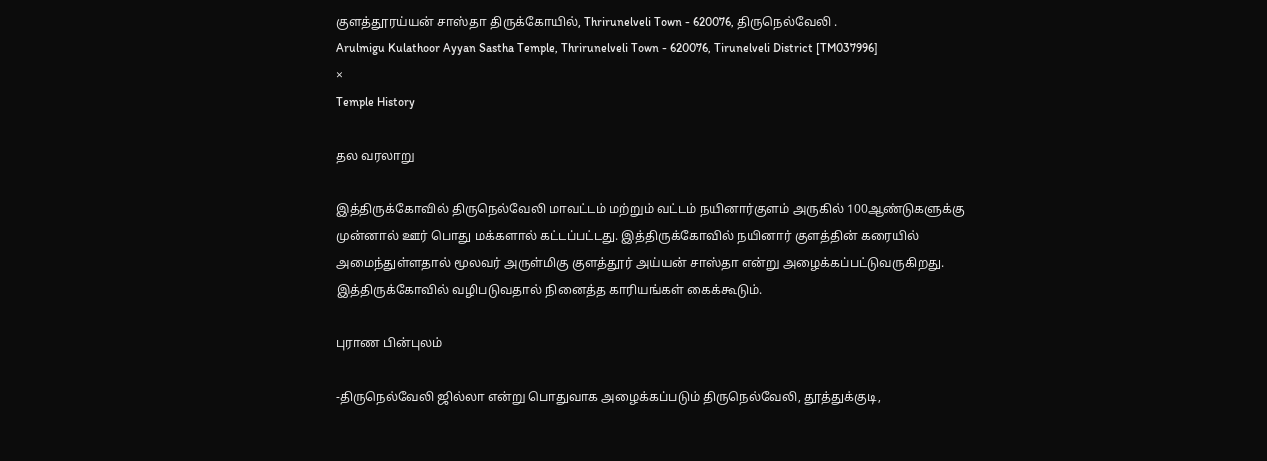குளத்தூரய்யன் சாஸ்தா திருக்கோயில், Thrirunelveli Town - 620076, திருநெல்வேலி .
Arulmigu Kulathoor Ayyan Sastha Temple, Thrirunelveli Town - 620076, Tirunelveli District [TM037996]
×
Temple History

தல வரலாறு

இத்திருக்கோவில் திருநெல்வேலி மாவட்டம் மற்றும் வட்டம் நயினார்குளம் அருகில் 100ஆண்டுகளுக்கு முன்னால் ஊர் பொது மக்களால் கட்டப்பட்டது. இத்திருக்கோவில் நயினார் குளத்தின் கரையில் அமைந்துள்ளதால் மூலவர் அருள்மிகு குளத்தூர் அய்யன் சாஸ்தா என்று அழைக்கப்பட்டுவருகிறது. இத்திருக்கோவில் வழிபடுவதால் நினைத்த காரியங்கள் கைக்கூடும்.

புராண பின்புலம்

-திருநெல்வேலி ஜில்லா என்று பொதுவாக அழைக்கப்படும் திருநெல்வேலி, தூத்துக்குடி,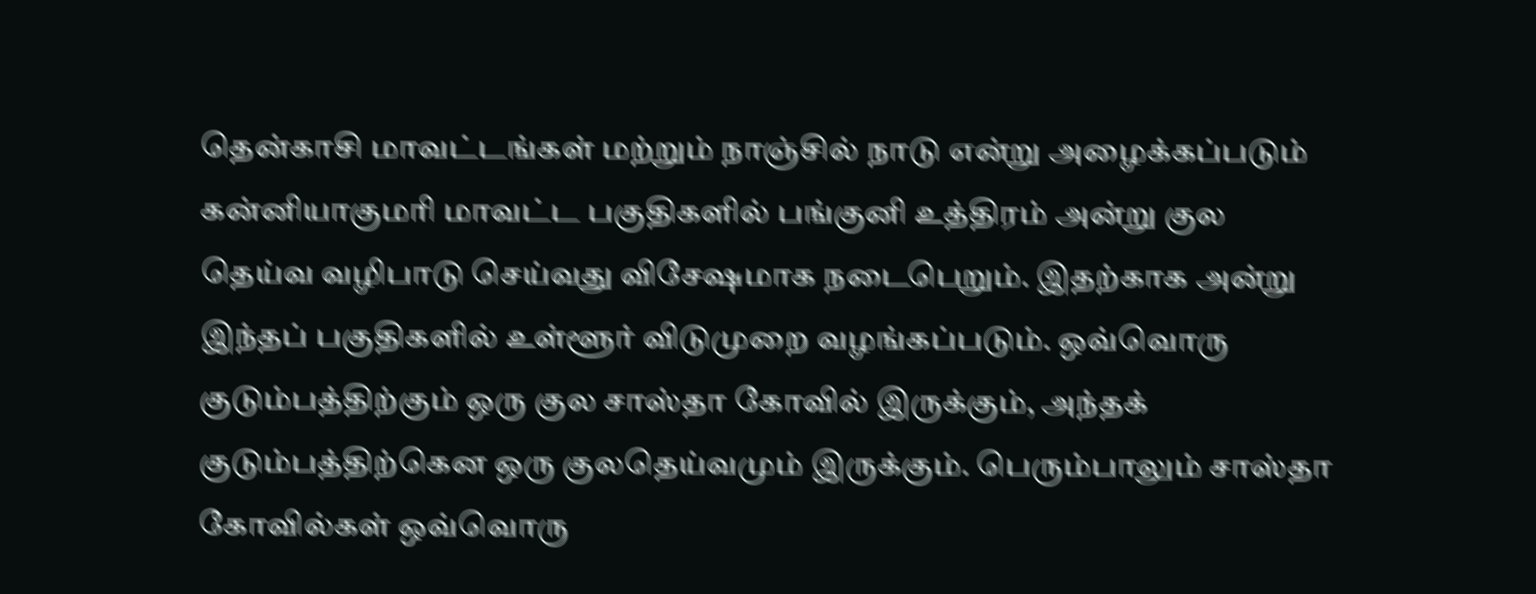தென்காசி மாவட்டங்கள் மற்றும் நாஞ்சில் நாடு என்று அழைக்கப்படும் கன்னியாகுமரி மாவட்ட பகுதிகளில் பங்குனி உத்திரம் அன்று குல தெய்வ வழிபாடு செய்வது விசேஷமாக நடைபெறும். இதற்காக அன்று இந்தப் பகுதிகளில் உள்ளூர் விடுமுறை வழங்கப்படும். ஒவ்வொரு குடும்பத்திற்கும் ஒரு குல சாஸ்தா கோவில் இருக்கும், அந்தக் குடும்பத்திற்கென ஒரு குலதெய்வமும் இருக்கும். பெரும்பாலும் சாஸ்தா கோவில்கள் ஒவ்வொரு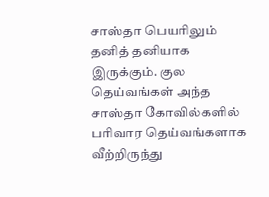சாஸ்தா பெயரிலும் தனித் தனியாக இருக்கும். குல தெய்வங்கள் அந்த சாஸ்தா கோவில்களில் பரிவார தெய்வங்களாக வீற்றிருந்து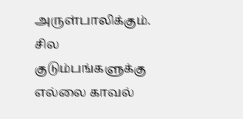அருள்பாலிக்கும். சில குடும்பங்களுக்கு எல்லை காவல்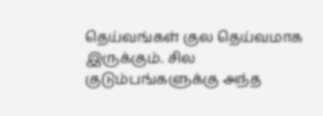தெய்வங்கள் குல தெய்வமாக இருக்கும். சில குடும்பங்களுக்கு அந்த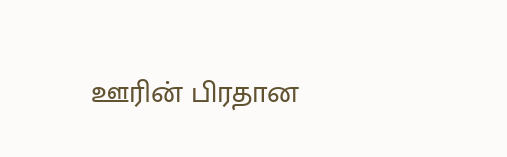ஊரின் பிரதான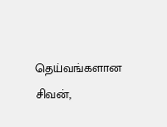தெய்வங்களான சிவன்,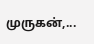முருகன்,...